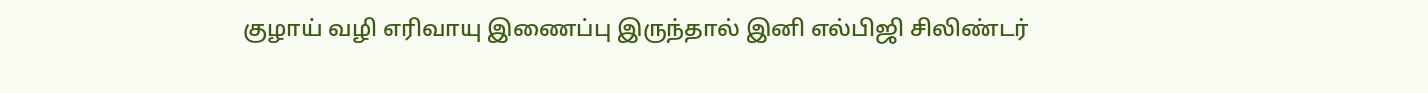குழாய் வழி எரிவாயு இணைப்பு இருந்தால் இனி எல்பிஜி சிலிண்டர்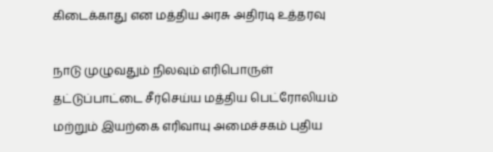கிடைக்காது என மத்திய அரசு அதிரடி உத்தரவு

நாடு முழுவதும் நிலவும் எரிபொருள் தட்டுப்பாட்டை சீர்செய்ய மத்திய பெட்ரோலியம் மற்றும் இயற்கை எரிவாயு அமைச்சகம் புதிய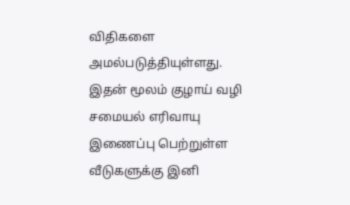விதிகளை அமல்படுத்தியுள்ளது. இதன் மூலம் குழாய் வழி சமையல் எரிவாயு இணைப்பு பெற்றுள்ள வீடுகளுக்கு இனி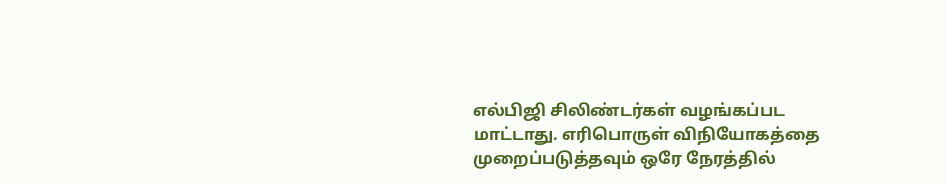எல்பிஜி சிலிண்டர்கள் வழங்கப்பட மாட்டாது. எரிபொருள் விநியோகத்தை முறைப்படுத்தவும் ஒரே நேரத்தில்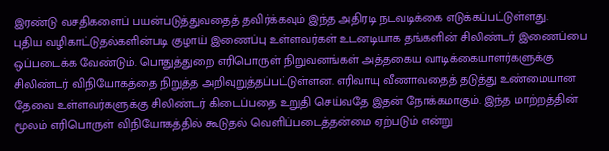இரண்டு வசதிகளைப் பயன்படுத்துவதைத் தவிர்க்கவும் இந்த அதிரடி நடவடிக்கை எடுக்கப்பட்டுள்ளது.
புதிய வழிகாட்டுதல்களின்படி குழாய் இணைப்பு உள்ளவர்கள் உடனடியாக தங்களின் சிலிண்டர் இணைப்பை ஒப்படைக்க வேண்டும். பொதுத்துறை எரிபொருள் நிறுவனங்கள் அத்தகைய வாடிக்கையாளர்களுக்கு சிலிண்டர் விநியோகத்தை நிறுத்த அறிவுறுத்தப்பட்டுள்ளன. எரிவாயு வீணாவதைத் தடுத்து உண்மையான தேவை உள்ளவர்களுக்கு சிலிண்டர் கிடைப்பதை உறுதி செய்வதே இதன் நோக்கமாகும். இந்த மாற்றத்தின் மூலம் எரிபொருள் விநியோகத்தில் கூடுதல் வெளிப்படைத்தன்மை ஏற்படும் என்று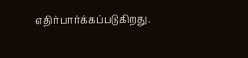எதிர்பார்க்கப்படுகிறது.